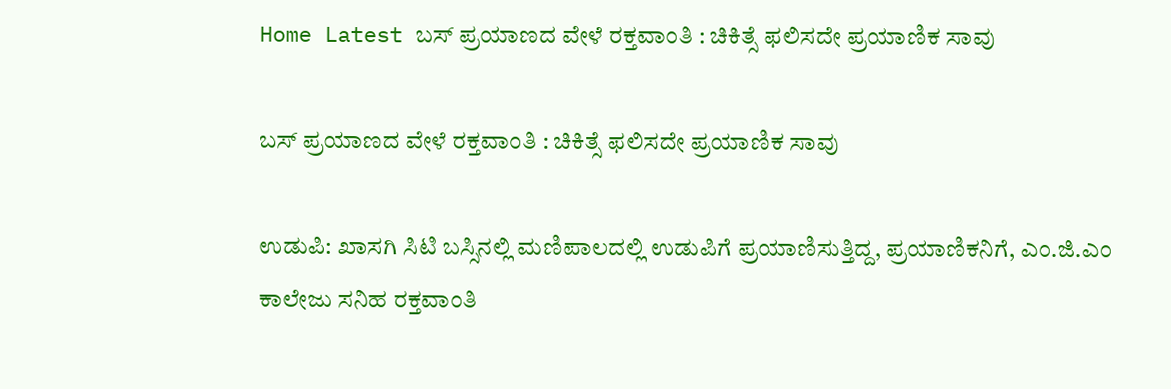Home Latest ಬಸ್ ಪ್ರಯಾಣದ ವೇಳೆ ರಕ್ತವಾಂತಿ : ಚಿಕಿತ್ಸೆ ಫಲಿಸದೇ ಪ್ರಯಾಣಿಕ ಸಾವು

ಬಸ್ ಪ್ರಯಾಣದ ವೇಳೆ ರಕ್ತವಾಂತಿ : ಚಿಕಿತ್ಸೆ ಫಲಿಸದೇ ಪ್ರಯಾಣಿಕ ಸಾವು

ಉಡುಪಿ: ಖಾಸಗಿ ಸಿಟಿ ಬಸ್ಸಿನಲ್ಲಿ ಮಣಿಪಾಲದಲ್ಲಿ ಉಡುಪಿಗೆ ಪ್ರಯಾಣಿಸುತ್ತಿದ್ದ, ಪ್ರಯಾಣಿಕನಿಗೆ, ಎಂ.ಜಿ.ಎಂ ಕಾಲೇಜು ಸನಿಹ ರಕ್ತವಾಂತಿ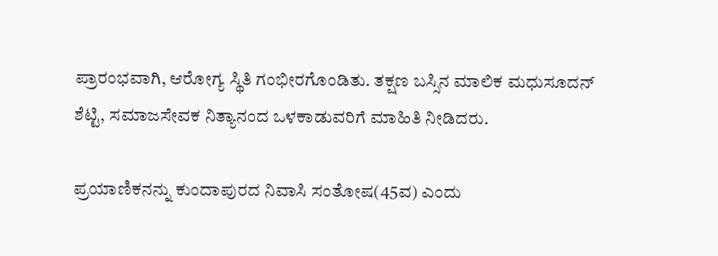ಪ್ರಾರಂಭವಾಗಿ, ಆರೋಗ್ಯ ಸ್ಥಿತಿ ಗಂಭೀರಗೊಂಡಿತು. ತಕ್ಷಣ ಬಸ್ಸಿನ ಮಾಲಿಕ ಮಧುಸೂದನ್ ಶೆಟ್ಟಿ, ಸಮಾಜಸೇವಕ ನಿತ್ಯಾನಂದ‌ ಒಳಕಾಡುವರಿಗೆ ಮಾಹಿತಿ ನೀಡಿದರು.

ಪ್ರಯಾಣಿಕನನ್ನು ಕುಂದಾಪುರದ ನಿವಾಸಿ ಸಂತೋಷ(45ವ) ಎಂದು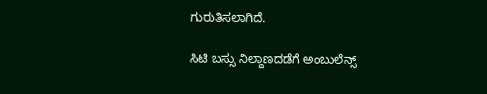ಗುರುತಿಸಲಾಗಿದೆ.

ಸಿಟಿ ಬಸ್ಸು ನಿಲ್ದಾಣದಡೆಗೆ ಅಂಬುಲೆನ್ಸ್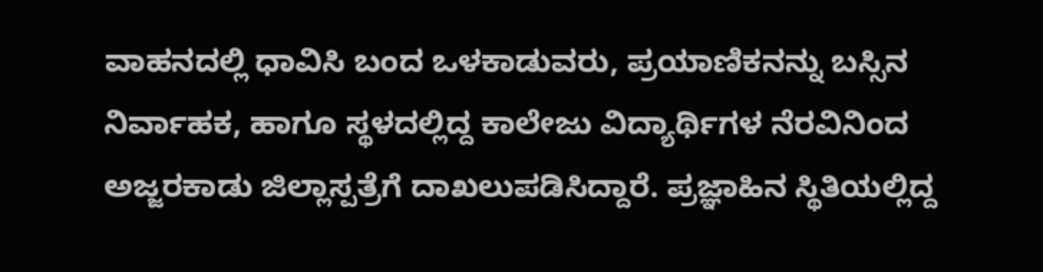ವಾಹನದಲ್ಲಿ ಧಾವಿಸಿ ಬಂದ ಒಳಕಾಡುವರು, ಪ್ರಯಾಣಿಕನನ್ನು ಬಸ್ಸಿನ ನಿರ್ವಾಹಕ, ಹಾಗೂ ಸ್ಥಳದಲ್ಲಿದ್ದ ಕಾಲೇಜು ವಿದ್ಯಾರ್ಥಿಗಳ ನೆರವಿನಿಂದ ಅಜ್ಜರಕಾಡು ಜಿಲ್ಲಾಸ್ಪತ್ರೆಗೆ ದಾಖಲುಪಡಿಸಿದ್ದಾರೆ. ಪ್ರಜ್ಞಾಹಿನ ಸ್ಥಿತಿಯಲ್ಲಿದ್ದ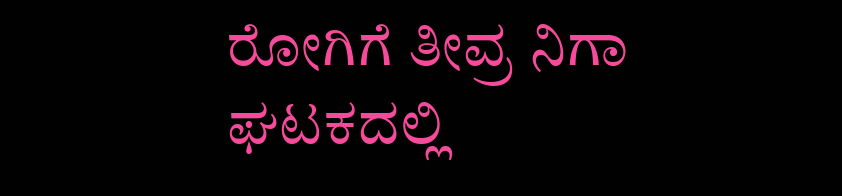ರೋಗಿಗೆ ತೀವ್ರ ನಿಗಾ ಘಟಕದಲ್ಲಿ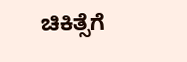ಚಿಕಿತ್ಸೆಗೆ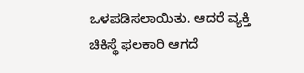ಒಳಪಡಿಸಲಾಯಿತು. ಆದರೆ ವ್ಯಕ್ತಿ ಚಿಕಿಸ್ಥೆ ಫಲಕಾರಿ ಆಗದೆ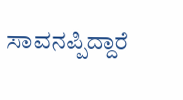ಸಾವನಪ್ಪಿದ್ದಾರೆ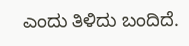ಎಂದು ತಿಳಿದು ಬಂದಿದೆ.